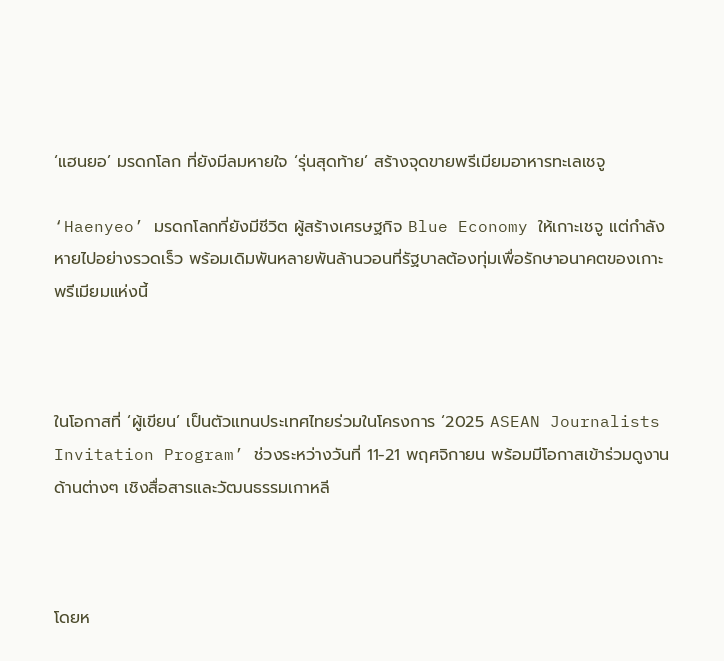‘แฮนยอ’ มรดกโลก ที่ยังมีลมหายใจ ‘รุ่นสุดท้าย’ สร้างจุดขายพรีเมียมอาหารทะเลเชจู

‘Haenyeo’ มรดกโลกที่ยังมีชีวิต ผู้สร้างเศรษฐกิจ Blue Economy ให้เกาะเชจู แต่กำลังหายไปอย่างรวดเร็ว พร้อมเดิมพันหลายพันล้านวอนที่รัฐบาลต้องทุ่มเพื่อรักษาอนาคตของเกาะพรีเมียมแห่งนี้



ในโอกาสที่ ‘ผู้เขียน’ เป็นตัวแทนประเทศไทยร่วมในโครงการ ‘2025 ASEAN Journalists Invitation Program’ ช่วงระหว่างวันที่ 11-21 พฤศจิกายน พร้อมมีโอกาสเข้าร่วมดูงานด้านต่างๆ เชิงสื่อสารและวัฒนธรรมเกาหลี



โดยห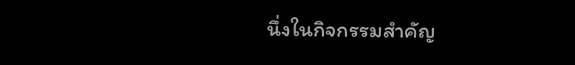นึ่งในกิจกรรมสำคัญ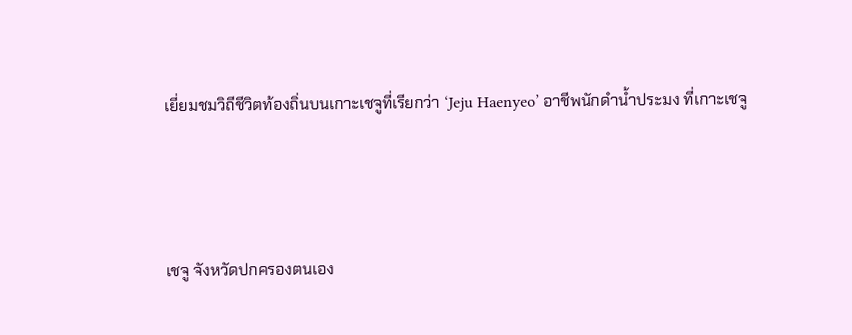เยี่ยมชมวิถีชีวิตท้องถิ่นบนเกาะเชจูที่เรียกว่า ‘Jeju Haenyeo’ อาชีพนักดำน้ำประมง ที่เกาะเชจู



เชจู จังหวัดปกครองตนเอง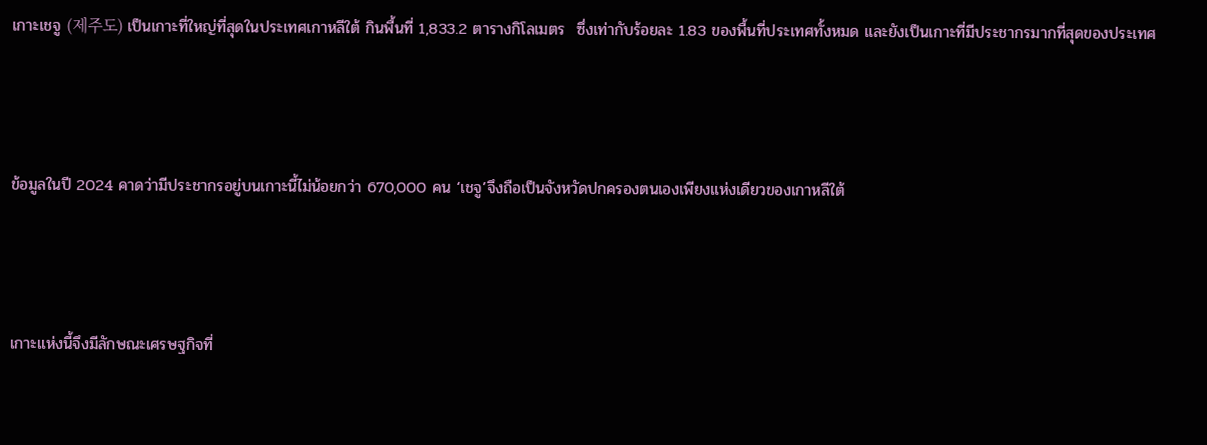เกาะเชจู (제주도) เป็นเกาะที่ใหญ่ที่สุดในประเทศเกาหลีใต้ กินพื้นที่ 1,833.2 ตารางกิโลเมตร  ซึ่งเท่ากับร้อยละ 1.83 ของพื้นที่ประเทศทั้งหมด และยังเป็นเกาะที่มีประชากรมากที่สุดของประเทศ



ข้อมูลในปี 2024 คาดว่ามีประชากรอยู่บนเกาะนี้ไม่น้อยกว่า 670,000 คน ‘เชจู’จึงถือเป็นจังหวัดปกครองตนเองเพียงแห่งเดียวของเกาหลีใต้



เกาะแห่งนี้จึงมีลักษณะเศรษฐกิจที่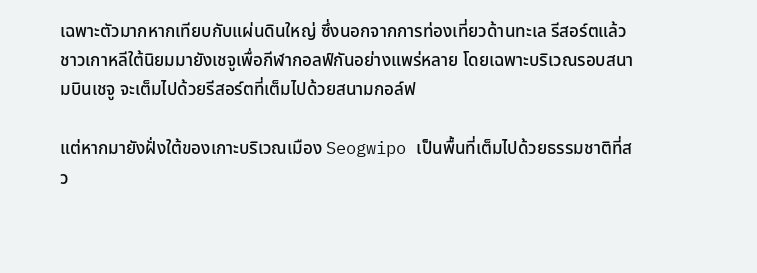เฉพาะตัวมากหากเทียบกับแผ่นดินใหญ่ ซึ่งนอกจากการท่องเที่ยวด้านทะเล รีสอร์ตแล้ว ชาวเกาหลีใต้นิยมมายังเชจูเพื่อกีฬากอลฟ์กันอย่างแพร่หลาย โดยเฉพาะบริเวณรอบสนามบินเชจู จะเต็มไปด้วยรีสอร์ตที่เต็มไปด้วยสนามกอล์ฟ

แต่หากมายังฝั่งใต้ของเกาะบริเวณเมือง Seogwipo เป็นพื้นที่เต็มไปด้วยธรรมชาติที่สว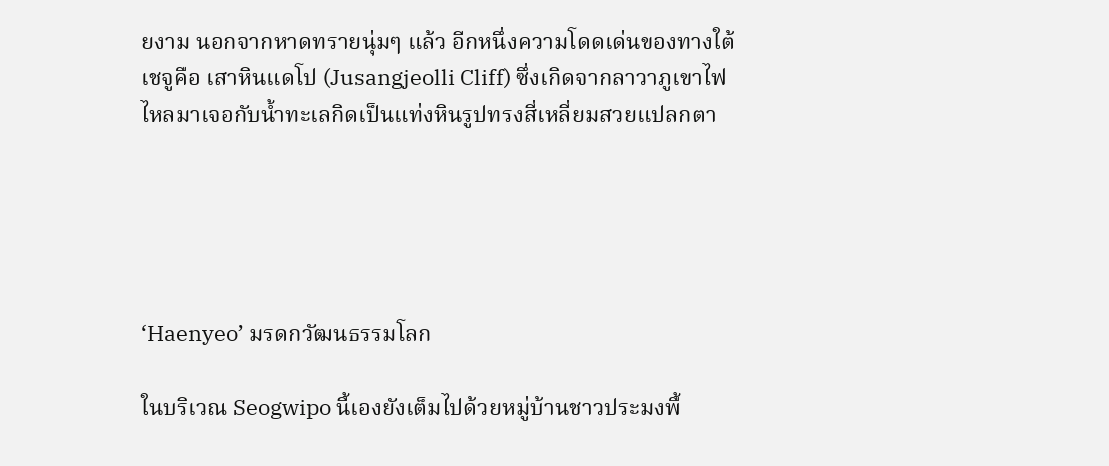ยงาม นอกจากหาดทรายนุ่มๆ แล้ว อีกหนึ่งความโดดเด่นของทางใต้เชจูคือ เสาหินแดโป (Jusangjeolli Cliff) ซึ่งเกิดจากลาวาภูเขาไฟไหลมาเจอกับน้ำทะเลกิดเป็นแท่งหินรูปทรงสี่เหลี่ยมสวยแปลกตา





‘Haenyeo’ มรดกวัฒนธรรมโลก

ในบริเวณ Seogwipo นี้เองยังเต็มไปด้วยหมู่บ้านชาวประมงพื้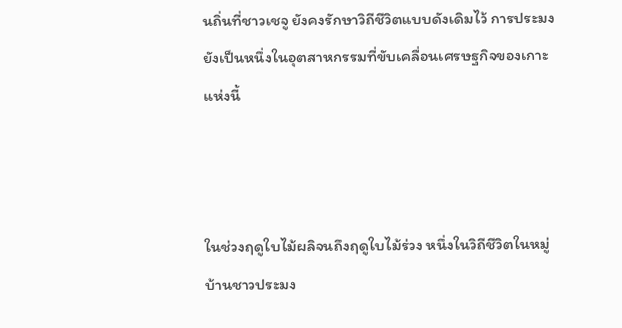นถิ่นที่ชาวเชจู ยังคงรักษาวิถีชีวิตแบบดังเดิมไว้ การประมงยังเป็นหนึ่งในอุตสาหกรรมที่ขับเคลื่อนเศรษฐกิจของเกาะแห่งนี้



ในช่วงฤดูใบไม้ผลิจนถึงฤดูใบไม้ร่วง หนึ่งในวิถีชีวิตในหมู่บ้านชาวประมง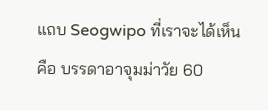แถบ Seogwipo ที่เราจะได้เห็นคือ บรรดาอาจุมม่าวัย 60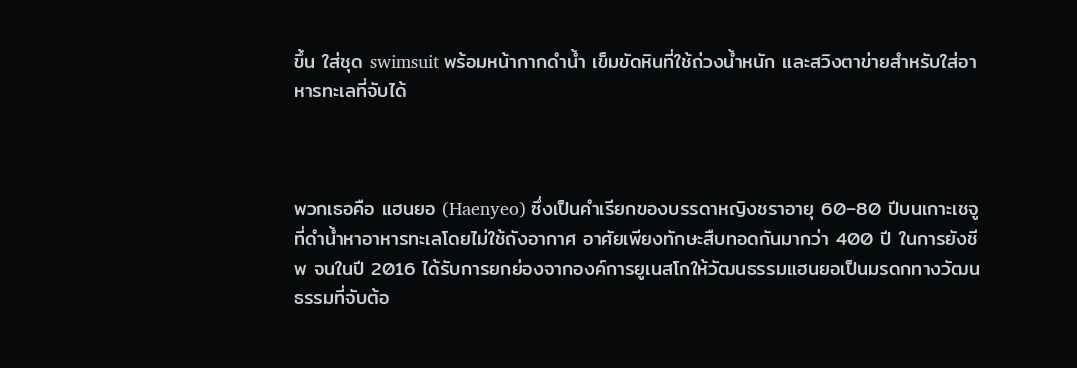ขึ้น ใส่ชุด swimsuit พร้อมหน้ากากดำน้ำ เข็มขัดหินที่ใช้ถ่วงน้ำหนัก และสวิงตาข่ายสำหรับใส่อาหารทะเลที่จับได้



พวกเธอคือ แฮนยอ (Haenyeo) ซึ่งเป็นคำเรียกของบรรดาหญิงชราอายุ 60–80 ปีบนเกาะเชจู ที่ดำน้ำหาอาหารทะเลโดยไม่ใช้ถังอากาศ อาศัยเพียงทักษะสืบทอดกันมากว่า 400 ปี ในการยังชีพ จนในปี 2016 ได้รับการยกย่องจากองค์การยูเนสโกให้วัฒนธรรมแฮนยอเป็นมรดกทางวัฒนธรรมที่จับต้อ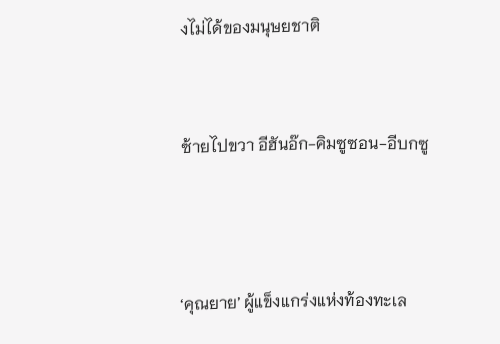งไม่ได้ของมนุษยชาติ


ซ้ายไปขวา อีฮันอ๊ก-คิมซูซอน-อีบกซู



‘คุณยาย’ ผู้แข็งแกร่งแห่งท้องทะเล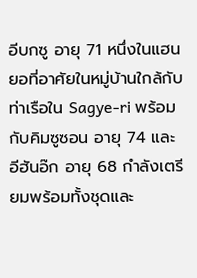อีบกซู อายุ 71 หนึ่งในแฮนยอที่อาศัยในหมู่บ้านใกล้กับท่าเรือใน Sagye-ri พร้อมกับคิมซูซอน อายุ 74 และอีฮันอ๊ก อายุ 68 กำลังเตรียมพร้อมทั้งชุดและ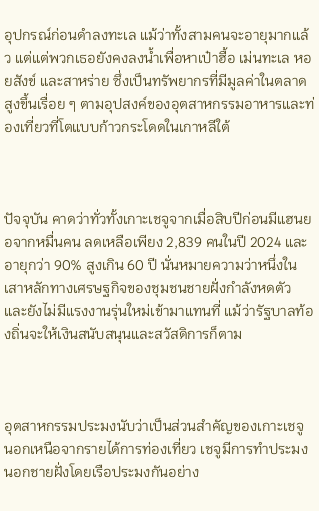อุปกรณ์ก่อนดำลงทะเล แม้ว่าทั้งสามคนจะอายุมากแล้ว แต่แต่พวกเธอยังคงลงน้ำเพื่อหาเป๋าฮื้อ เม่นทะเล หอยสังข์ และสาหร่าย ซึ่งเป็นทรัพยากรที่มีมูลค่าในตลาดสูงขึ้นเรื่อย ๆ ตามอุปสงค์ของอุตสาหกรรมอาหารและท่องเที่ยวที่โตแบบก้าวกระโดดในเกาหลีใต้



ปัจจุบัน คาดว่าทั่วทั้งเกาะเชจูจากเมื่อสิบปีก่อนมีแฮนยอจากหมื่นคน ลดเหลือเพียง 2,839 คนในปี 2024 และอายุกว่า 90% สูงเกิน 60 ปี นั่นหมายความว่าหนึ่งในเสาหลักทางเศรษฐกิจของชุมชนชายฝั่งกำลังหดตัว และยังไม่มีแรงงานรุ่นใหม่เข้ามาแทนที่ แม้ว่ารัฐบาลท้องถิ่นจะให้เงินสนับสนุนและสวัสดิการก็ตาม



อุตสาหกรรมประมงนับว่าเป็นส่วนสำคัญของเกาะเชจู นอกเหนือจากรายได้การท่องเที่ยว เชจูมีการทำประมงนอกชายฝั่งโดยเรือประมงกันอย่าง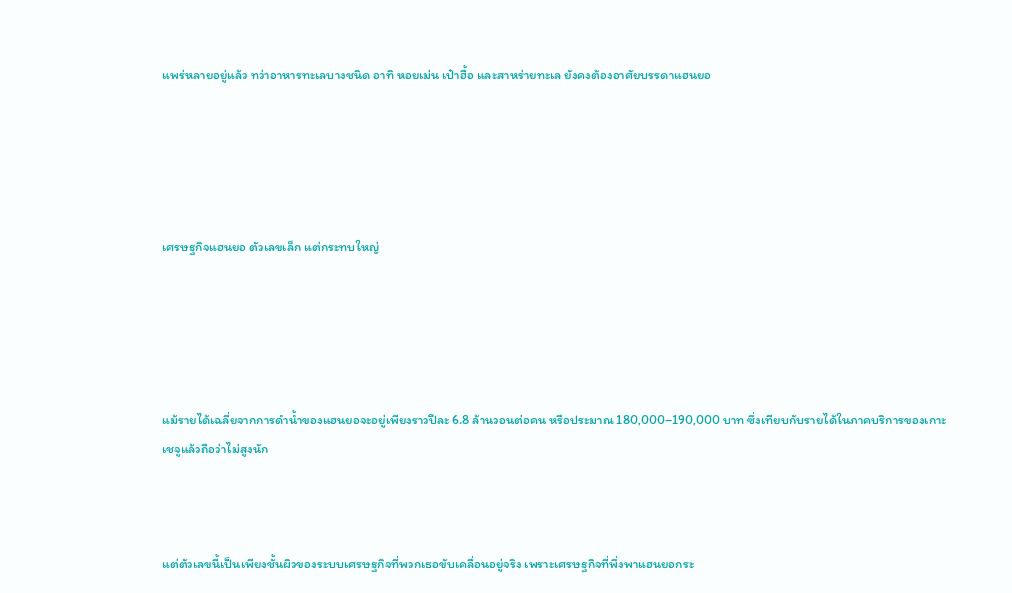แพร่หลายอยู่แล้ว ทว่าอาหารทะเลบางชนิด อาทิ หอยเม่น เป๋าฮื้อ และสาหร่ายทะเล ยังคงต้องอาศัยบรรดาแฮนยอ





เศรษฐกิจแฮนยอ ตัวเลขเล็ก แต่กระทบใหญ่





แม้รายได้เฉลี่ยจากการดำน้ำของแฮนยอจะอยู่เพียงราวปีละ 6.8 ล้านวอนต่อคน หรือประมาณ 180,000–190,000 บาท ซึ่งเทียบกับรายได้ในภาคบริการของเกาะเชจูแล้วถือว่าไม่สูงนัก



แต่ตัวเลขนี้เป็นเพียงชั้นผิวของระบบเศรษฐกิจที่พวกเธอขับเคลื่อนอยู่จริง เพราะเศรษฐกิจที่พึ่งพาแฮนยอกระ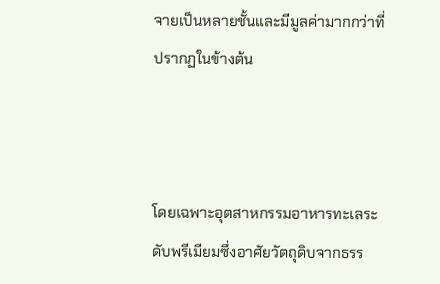จายเป็นหลายชั้นและมีมูลค่ามากกว่าที่ปรากฏในข้างต้น



โดยเฉพาะอุตสาหกรรมอาหารทะเลระดับพรีเมียมซึ่งอาศัยวัตถุดิบจากธรร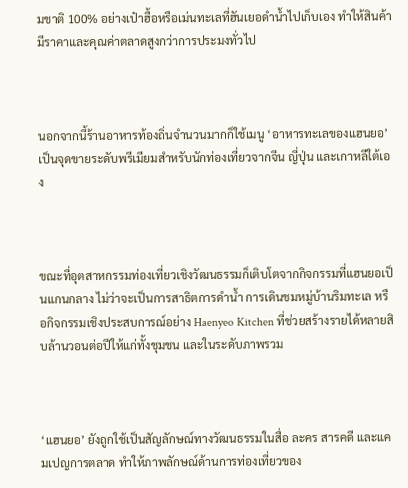มชาติ 100% อย่างเป๋าฮื้อหรือเม่นทะเลที่ฮันเยอดำน้ำไปเก็บเอง ทำให้สินค้ามีราคาและคุณค่าตลาดสูงกว่าการประมงทั่วไป



นอกจากนี้ร้านอาหารท้องถิ่นจำนวนมากก็ใช้เมนู ‘อาหารทะเลของแฮนยอ’ เป็นจุดขายระดับพรีเมียมสำหรับนักท่องเที่ยวจากจีน ญี่ปุ่น และเกาหลีใต้เอง



ขณะที่อุตสาหกรรมท่องเที่ยวเชิงวัฒนธรรมก็เติบโตจากกิจกรรมที่แฮนยอเป็นแกนกลาง ไม่ว่าจะเป็นการสาธิตการดำน้ำ การเดินชมหมู่บ้านริมทะเล หรือกิจกรรมเชิงประสบการณ์อย่าง Haenyeo Kitchen ที่ช่วยสร้างรายได้หลายสิบล้านวอนต่อปีให้แก่ทั้งชุมชน และในระดับภาพรวม



‘แฮนยอ’ ยังถูกใช้เป็นสัญลักษณ์ทางวัฒนธรรมในสื่อ ละคร สารคดี และแคมเปญการตลาด ทำให้ภาพลักษณ์ด้านการท่องเที่ยวของ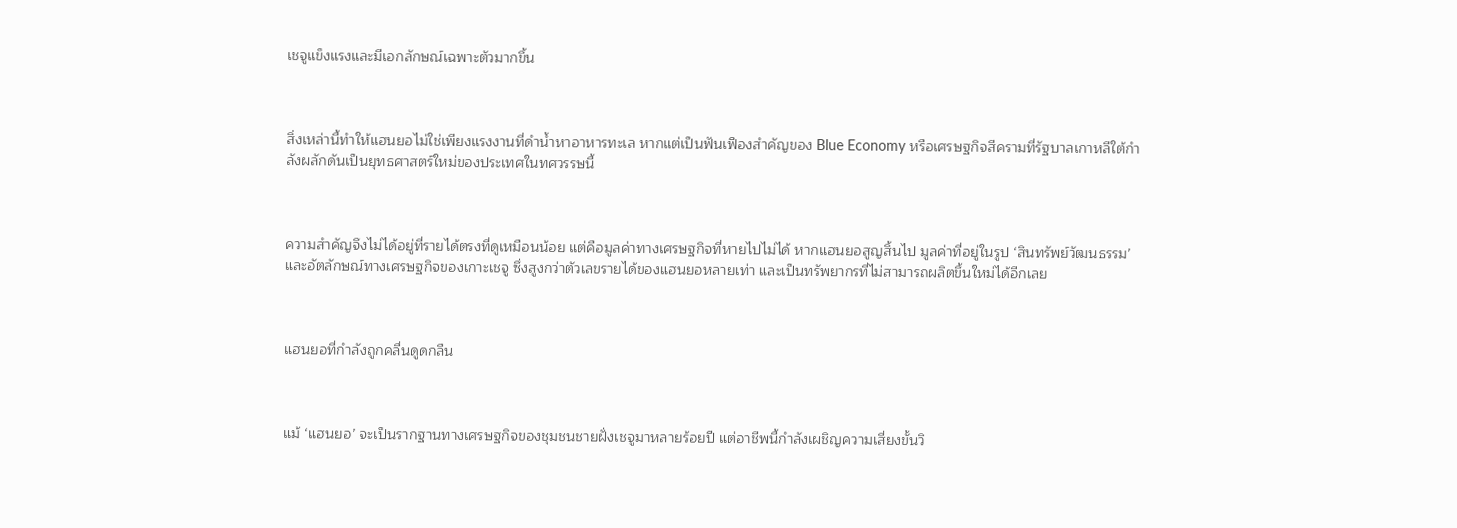เชจูแข็งแรงและมีเอกลักษณ์เฉพาะตัวมากขึ้น



สิ่งเหล่านี้ทำให้แฮนยอไม่ใช่เพียงแรงงานที่ดำน้ำหาอาหารทะเล หากแต่เป็นฟันเฟืองสำคัญของ Blue Economy หรือเศรษฐกิจสีครามที่รัฐบาลเกาหลีใต้กำลังผลักดันเป็นยุทธศาสตร์ใหม่ของประเทศในทศวรรษนี้



ความสำคัญจึงไม่ได้อยู่ที่รายได้ตรงที่ดูเหมือนน้อย แต่คือมูลค่าทางเศรษฐกิจที่หายไปไม่ได้ หากแฮนยอสูญสิ้นไป มูลค่าที่อยู่ในรูป ‘สินทรัพย์วัฒนธรรม’ และอัตลักษณ์ทางเศรษฐกิจของเกาะเชจู ซึ่งสูงกว่าตัวเลขรายได้ของแฮนยอหลายเท่า และเป็นทรัพยากรที่ไม่สามารถผลิตขึ้นใหม่ได้อีกเลย



แฮนยอที่กำลังถูกคลื่นดูดกลืน



แม้ ‘แฮนยอ’ จะเป็นรากฐานทางเศรษฐกิจของชุมชนชายฝั่งเชจูมาหลายร้อยปี แต่อาชีพนี้กำลังเผชิญความเสี่ยงขั้นวิ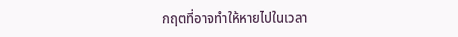กฤตที่อาจทำให้หายไปในเวลา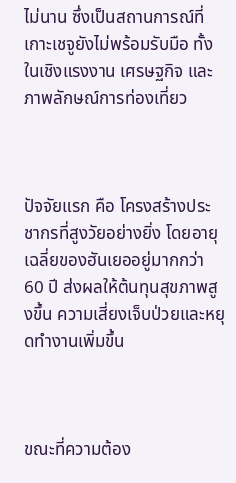ไม่นาน ซึ่งเป็นสถานการณ์ที่เกาะเชจูยังไม่พร้อมรับมือ ทั้งในเชิงแรงงาน เศรษฐกิจ และภาพลักษณ์การท่องเที่ยว



ปัจจัยแรก คือ โครงสร้างประชากรที่สูงวัยอย่างยิ่ง โดยอายุเฉลี่ยของฮันเยออยู่มากกว่า 60 ปี ส่งผลให้ต้นทุนสุขภาพสูงขึ้น ความเสี่ยงเจ็บป่วยและหยุดทำงานเพิ่มขึ้น



ขณะที่ความต้อง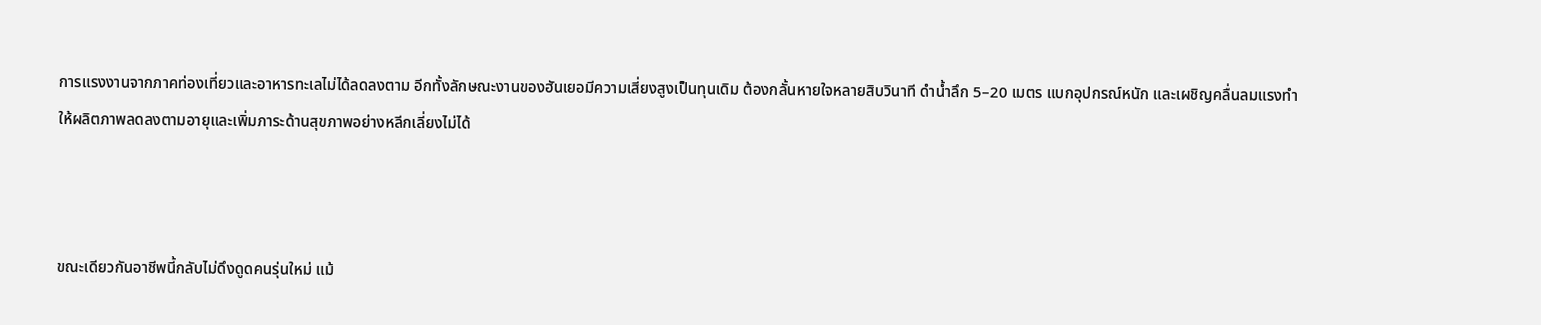การแรงงานจากภาคท่องเที่ยวและอาหารทะเลไม่ได้ลดลงตาม อีกทั้งลักษณะงานของฮันเยอมีความเสี่ยงสูงเป็นทุนเดิม ต้องกลั้นหายใจหลายสิบวินาที ดำน้ำลึก 5–20 เมตร แบกอุปกรณ์หนัก และเผชิญคลื่นลมแรงทำให้ผลิตภาพลดลงตามอายุและเพิ่มภาระด้านสุขภาพอย่างหลีกเลี่ยงไม่ได้



ขณะเดียวกันอาชีพนี้กลับไม่ดึงดูดคนรุ่นใหม่ แม้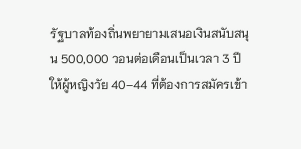รัฐบาลท้องถิ่นพยายามเสนอเงินสนับสนุน 500,000 วอนต่อเดือนเป็นเวลา 3 ปีให้ผู้หญิงวัย 40–44 ที่ต้องการสมัครเข้า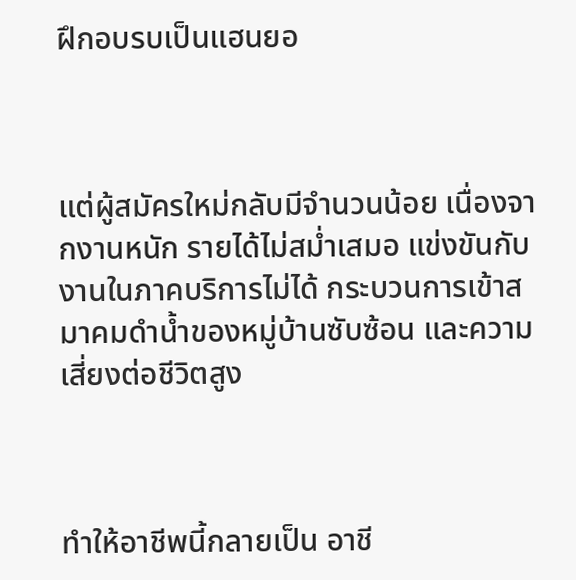ฝึกอบรบเป็นแฮนยอ



แต่ผู้สมัครใหม่กลับมีจำนวนน้อย เนื่องจากงานหนัก รายได้ไม่สม่ำเสมอ แข่งขันกับงานในภาคบริการไม่ได้ กระบวนการเข้าสมาคมดำน้ำของหมู่บ้านซับซ้อน และความเสี่ยงต่อชีวิตสูง



ทำให้อาชีพนี้กลายเป็น อาชี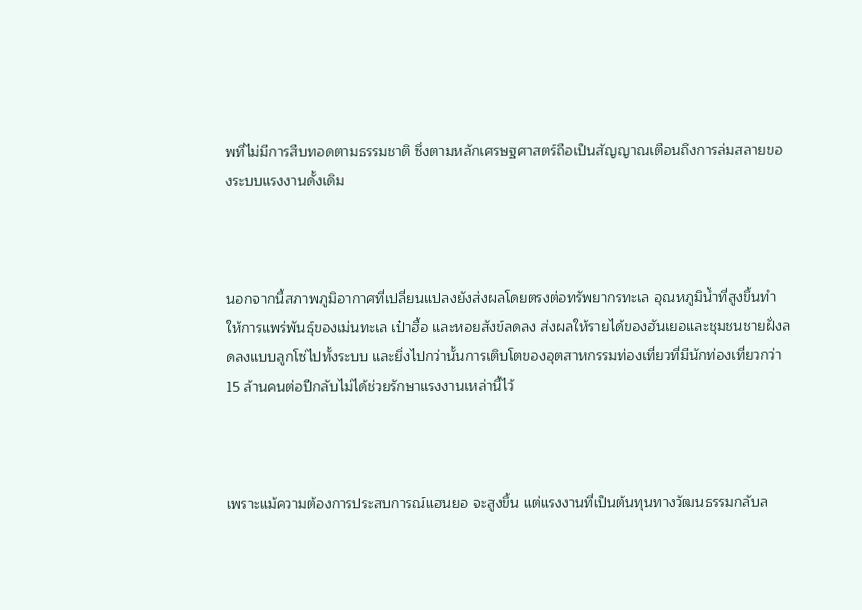พที่ไม่มีการสืบทอดตามธรรมชาติ ซึ่งตามหลักเศรษฐศาสตร์ถือเป็นสัญญาณเตือนถึงการล่มสลายของระบบแรงงานดั้งเดิม



นอกจากนี้สภาพภูมิอากาศที่เปลี่ยนแปลงยังส่งผลโดยตรงต่อทรัพยากรทะเล อุณหภูมิน้ำที่สูงขึ้นทำให้การแพร่พันธุ์ของเม่นทะเล เป๋าฮื้อ และหอยสังข์ลดลง ส่งผลให้รายได้ของฮันเยอและชุมชนชายฝั่งลดลงแบบลูกโซ่ไปทั้งระบบ และยิ่งไปกว่านั้นการเติบโตของอุตสาหกรรมท่องเที่ยวที่มีนักท่องเที่ยวกว่า 15 ล้านคนต่อปีกลับไม่ได้ช่วยรักษาแรงงานเหล่านี้ไว้



เพราะแม้ความต้องการประสบการณ์แฮนยอ จะสูงขึ้น แต่แรงงานที่เป็นต้นทุนทางวัฒนธรรมกลับล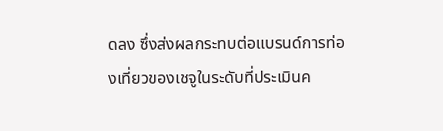ดลง ซึ่งส่งผลกระทบต่อแบรนด์การท่องเที่ยวของเชจูในระดับที่ประเมินค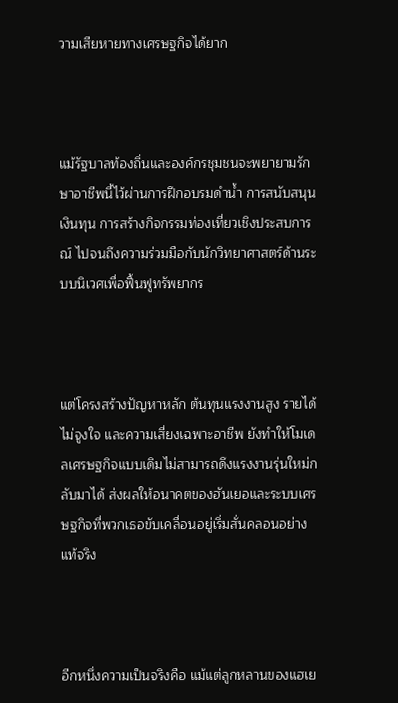วามเสียหายทางเศรษฐกิจได้ยาก



แม้รัฐบาลท้องถิ่นและองค์กรชุมชนจะพยายามรักษาอาชีพนี้ไว้ผ่านการฝึกอบรมดำน้ำ การสนับสนุนเงินทุน การสร้างกิจกรรมท่องเที่ยวเชิงประสบการณ์ ไปจนถึงความร่วมมือกับนักวิทยาศาสตร์ด้านระบบนิเวศเพื่อฟื้นฟูทรัพยากร



แต่โครงสร้างปัญหาหลัก ต้นทุนแรงงานสูง รายได้ไม่จูงใจ และความเสี่ยงเฉพาะอาชีพ ยังทำให้โมเดลเศรษฐกิจแบบเดิมไม่สามารถดึงแรงงานรุ่นใหม่กลับมาได้ ส่งผลให้อนาคตของฮันเยอและระบบเศรษฐกิจที่พวกเธอขับเคลื่อนอยู่เริ่มสั่นคลอนอย่างแท้จริง



อีกหนึ่งความเป็นจริงคือ แม้แต่ลูกหลานของแฮเย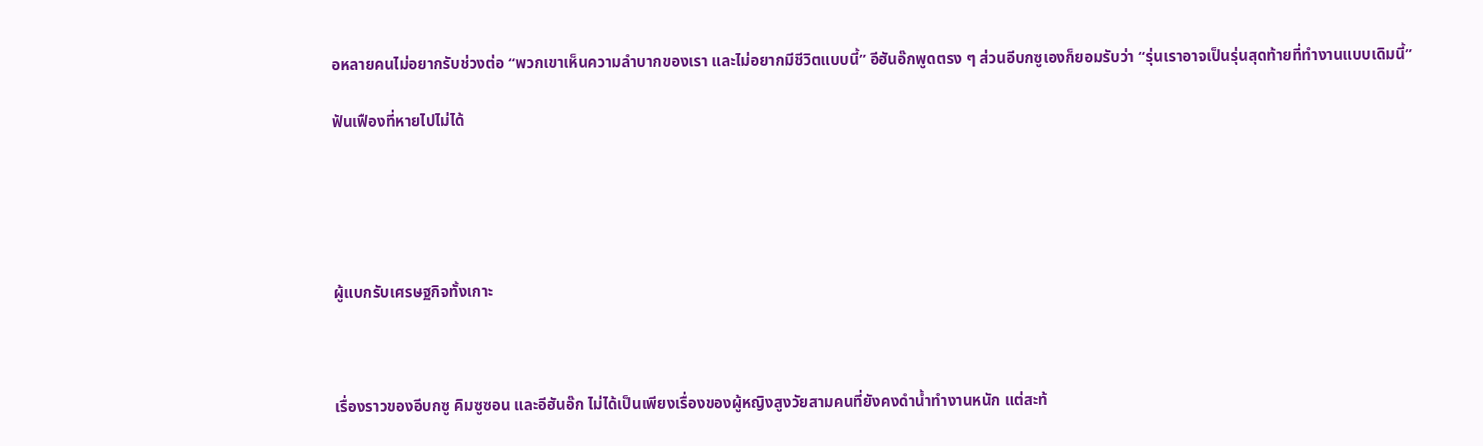อหลายคนไม่อยากรับช่วงต่อ “พวกเขาเห็นความลำบากของเรา และไม่อยากมีชีวิตแบบนี้” อีฮันอ๊กพูดตรง ๆ ส่วนอีบกซูเองก็ยอมรับว่า “รุ่นเราอาจเป็นรุ่นสุดท้ายที่ทำงานแบบเดิมนี้”

ฟันเฟืองที่หายไปไม่ได้





ผู้แบกรับเศรษฐกิจทั้งเกาะ



เรื่องราวของอีบกซู คิมซูซอน และอีฮันอ๊ก ไม่ได้เป็นเพียงเรื่องของผู้หญิงสูงวัยสามคนที่ยังคงดำน้ำทำงานหนัก แต่สะท้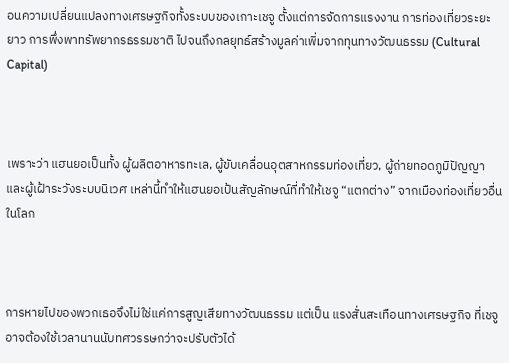อนความเปลี่ยนแปลงทางเศรษฐกิจทั้งระบบของเกาะเชจู ตั้งแต่การจัดการแรงงาน การท่องเที่ยวระยะยาว การพึ่งพาทรัพยากรธรรมชาติ ไปจนถึงกลยุทธ์สร้างมูลค่าเพิ่มจากทุนทางวัฒนธรรม (Cultural Capital)



เพราะว่า แฮนยอเป็นทั้ง ผู้ผลิตอาหารทะเล, ผู้ขับเคลื่อนอุตสาหกรรมท่องเที่ยว, ผู้ถ่ายทอดภูมิปัญญา และผู้เฝ้าระวังระบบนิเวศ เหล่านี้ทำให้แฮนยอเป้นสัญลักษณ์ที่ทำให้เชจู “แตกต่าง” จากเมืองท่องเที่ยวอื่นในโลก



การหายไปของพวกเธอจึงไม่ใช่แค่การสูญเสียทางวัฒนธรรม แต่เป็น แรงสั่นสะเทือนทางเศรษฐกิจ ที่เชจูอาจต้องใช้เวลานานนับทศวรรษกว่าจะปรับตัวได้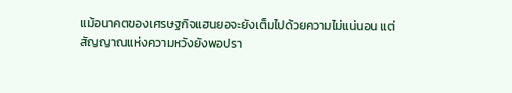แม้อนาคตของเศรษฐกิจแฮนยอจะยังเต็มไปด้วยความไม่แน่นอน แต่สัญญาณแห่งความหวังยังพอปรา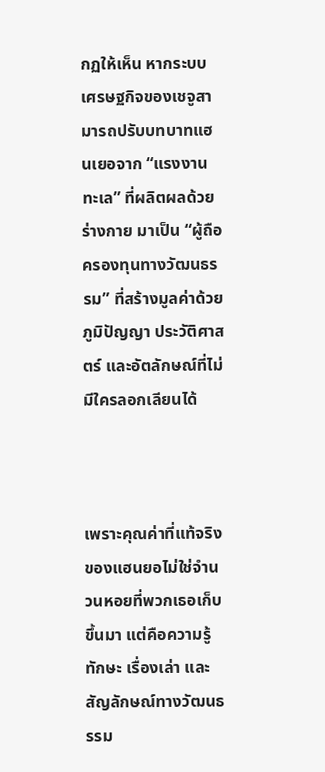กฏให้เห็น หากระบบเศรษฐกิจของเชจูสามารถปรับบทบาทแฮนเยอจาก “แรงงานทะเล” ที่ผลิตผลด้วยร่างกาย มาเป็น “ผู้ถือครองทุนทางวัฒนธรรม” ที่สร้างมูลค่าด้วยภูมิปัญญา ประวัติศาสตร์ และอัตลักษณ์ที่ไม่มีใครลอกเลียนได้



เพราะคุณค่าที่แท้จริงของแฮนยอไม่ใช่จำนวนหอยที่พวกเธอเก็บขึ้นมา แต่คือความรู้ ทักษะ เรื่องเล่า และสัญลักษณ์ทางวัฒนธรรม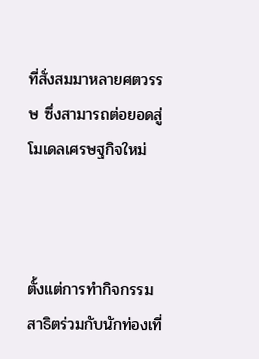ที่สั่งสมมาหลายศตวรรษ ซึ่งสามารถต่อยอดสู่โมเดลเศรษฐกิจใหม่



ตั้งแต่การทำกิจกรรมสาธิตร่วมกับนักท่องเที่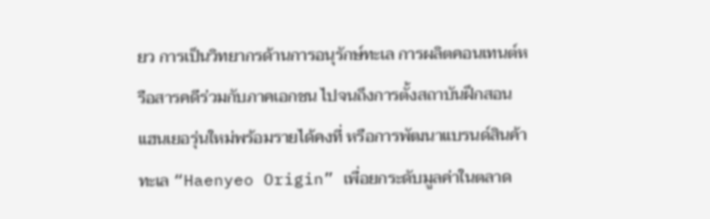ยว การเป็นวิทยากรด้านการอนุรักษ์ทะเล การผลิตคอนเทนต์หรือสารคดีร่วมกับภาคเอกชน ไปจนถึงการตั้งสถาบันฝึกสอนแฮนเยอรุ่นใหม่พร้อมรายได้คงที่ หรือการพัฒนาแบรนด์สินค้าทะเล “Haenyeo Origin” เพื่อยกระดับมูลค่าในตลาด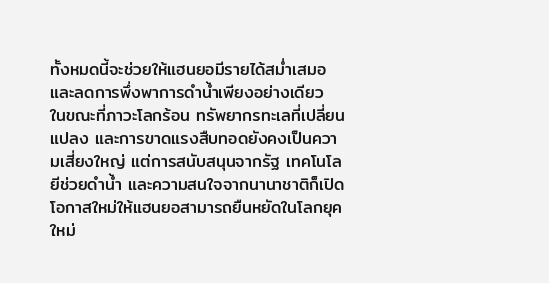ทั้งหมดนี้จะช่วยให้แฮนยอมีรายได้สม่ำเสมอและลดการพึ่งพาการดำน้ำเพียงอย่างเดียว ในขณะที่ภาวะโลกร้อน ทรัพยากรทะเลที่เปลี่ยนแปลง และการขาดแรงสืบทอดยังคงเป็นความเสี่ยงใหญ่ แต่การสนับสนุนจากรัฐ เทคโนโลยีช่วยดำน้ำ และความสนใจจากนานาชาติก็เปิดโอกาสใหม่ให้แฮนยอสามารถยืนหยัดในโลกยุคใหม่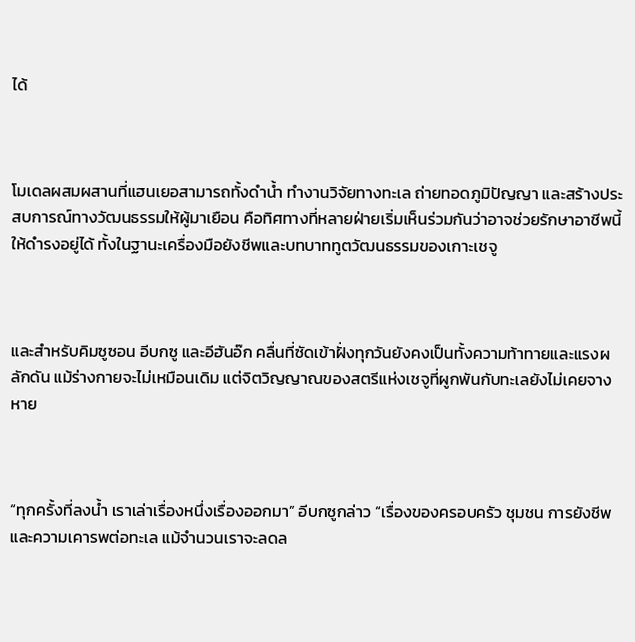ได้



โมเดลผสมผสานที่แฮนเยอสามารถทั้งดำน้ำ ทำงานวิจัยทางทะเล ถ่ายทอดภูมิปัญญา และสร้างประสบการณ์ทางวัฒนธรรมให้ผู้มาเยือน คือทิศทางที่หลายฝ่ายเริ่มเห็นร่วมกันว่าอาจช่วยรักษาอาชีพนี้ให้ดำรงอยู่ได้ ทั้งในฐานะเครื่องมือยังชีพและบทบาททูตวัฒนธรรมของเกาะเชจู



และสำหรับคิมซูซอน อีบกซู และอีฮันอ๊ก คลื่นที่ซัดเข้าฝั่งทุกวันยังคงเป็นทั้งความท้าทายและแรงผลักดัน แม้ร่างกายจะไม่เหมือนเดิม แต่จิตวิญญาณของสตรีแห่งเชจูที่ผูกพันกับทะเลยังไม่เคยจางหาย



“ทุกครั้งที่ลงน้ำ เราเล่าเรื่องหนึ่งเรื่องออกมา” อีบกซูกล่าว “เรื่องของครอบครัว ชุมชน การยังชีพ และความเคารพต่อทะเล แม้จำนวนเราจะลดล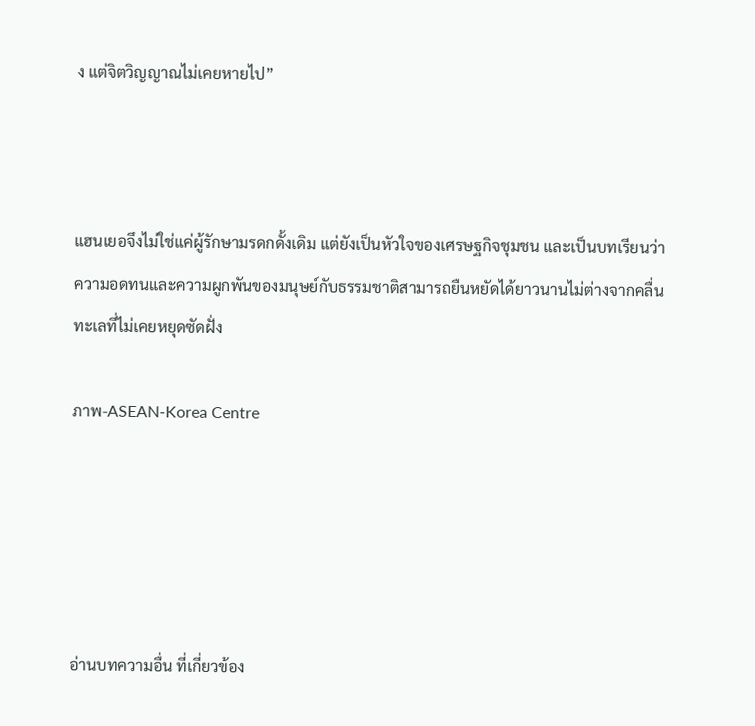ง แต่จิตวิญญาณไม่เคยหายไป”



แฮนเยอจึงไม่ใช่แค่ผู้รักษามรดกดั้งเดิม แต่ยังเป็นหัวใจของเศรษฐกิจชุมชน และเป็นบทเรียนว่าความอดทนและความผูกพันของมนุษย์กับธรรมชาติสามารถยืนหยัดได้ยาวนานไม่ต่างจากคลื่นทะเลที่ไม่เคยหยุดซัดฝั่ง

ภาพ-ASEAN-Korea Centre





อ่านบทความอื่น ที่เกี่ยวข้อง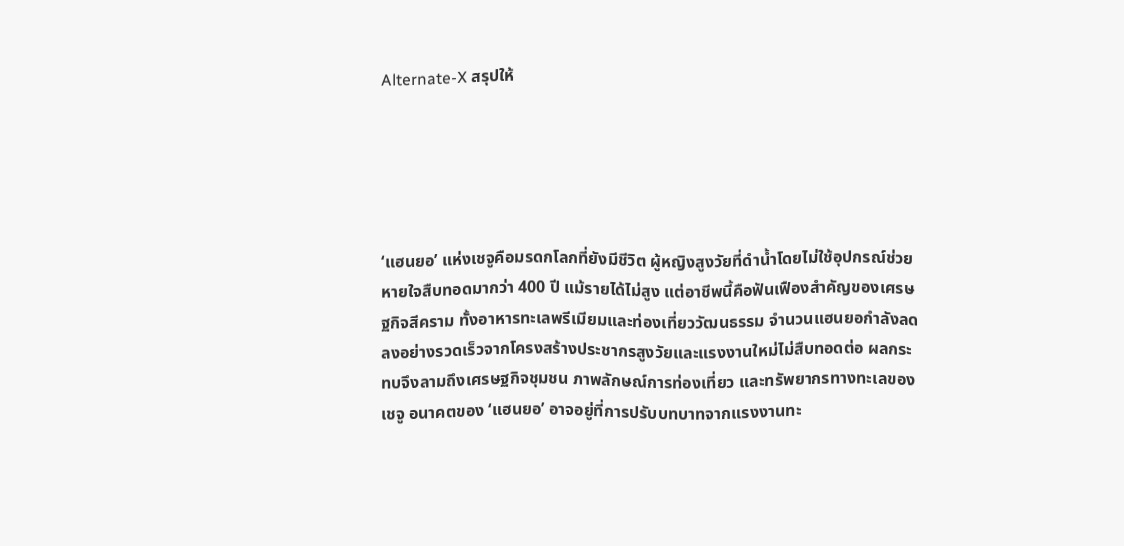Alternate-X สรุปให้





‘แฮนยอ’ แห่งเชจูคือมรดกโลกที่ยังมีชีวิต ผู้หญิงสูงวัยที่ดำน้ำโดยไม่ใช้อุปกรณ์ช่วยหายใจสืบทอดมากว่า 400 ปี แม้รายได้ไม่สูง แต่อาชีพนี้คือฟันเฟืองสำคัญของเศรษฐกิจสีคราม ทั้งอาหารทะเลพรีเมียมและท่องเที่ยววัฒนธรรม จำนวนแฮนยอกำลังลดลงอย่างรวดเร็วจากโครงสร้างประชากรสูงวัยและแรงงานใหม่ไม่สืบทอดต่อ ผลกระทบจึงลามถึงเศรษฐกิจชุมชน ภาพลักษณ์การท่องเที่ยว และทรัพยากรทางทะเลของเชจู อนาคตของ ‘แฮนยอ’ อาจอยู่ที่การปรับบทบาทจากแรงงานทะ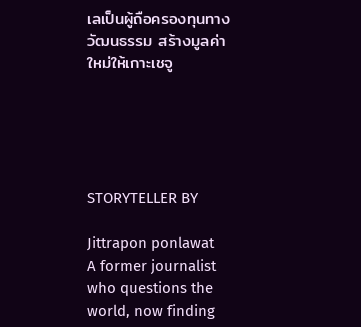เลเป็นผู้ถือครองทุนทางวัฒนธรรม สร้างมูลค่าใหม่ให้เกาะเชจู





STORYTELLER BY

Jittrapon ponlawat
A former journalist who questions the world, now finding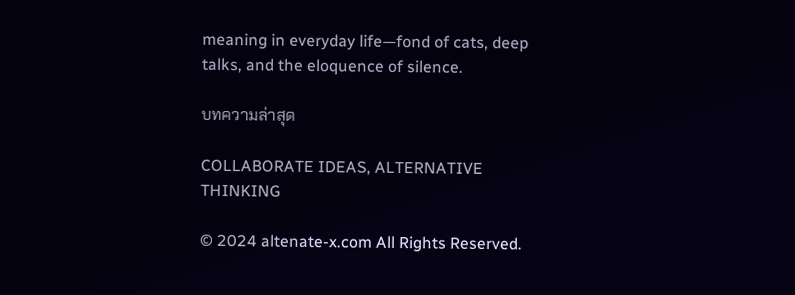meaning in everyday life—fond of cats, deep talks, and the eloquence of silence.

บทความล่าสุด

COLLABORATE IDEAS, ALTERNATIVE THINKING

© 2024 altenate-x.com All Rights Reserved.